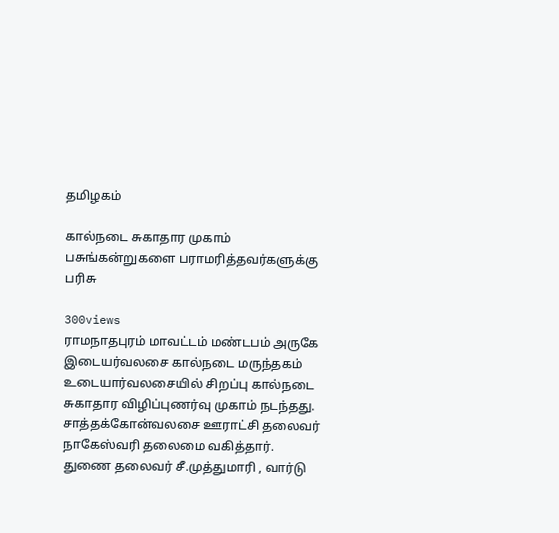தமிழகம்

கால்நடை சுகாதார முகாம் பசுங்கன்றுகளை பராமரித்தவர்களுக்கு பரிசு

300views
ராமநாதபுரம் மாவட்டம் மண்டபம் அருகே இடையர்வலசை கால்நடை மருந்தகம் உடையார்வலசையில் சிறப்பு கால்நடை சுகாதார விழிப்புணர்வு முகாம் நடந்தது. சாத்தக்கோன்வலசை ஊராட்சி தலைவர் நாகேஸ்வரி தலைமை வகித்தார். துணை தலைவர் சீ.முத்துமாரி , வார்டு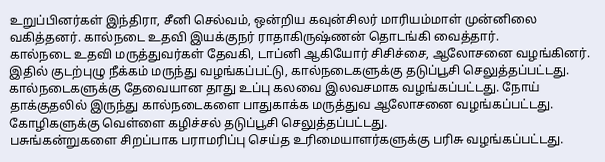உறுப்பினர்கள் இந்திரா, சீனி செல்வம், ஒன்றிய கவுன்சிலர் மாரியம்மாள் முன்னிலை வகித்தனர். கால்நடை உதவி இயக்குநர் ராதாகிருஷ்ணன் தொடங்கி வைத்தார்.
கால்நடை உதவி மருத்துவர்கள் தேவகி, டாப்னி ஆகியோர் சிசிச்சை, ஆலோசனை வழங்கினர். இதில் குடற்புழு நீக்கம் மருந்து வழங்கப்பட்டு, கால்நடைகளுக்கு தடுப்பூசி செலுத்தப்பட்டது. கால்நடைகளுக்கு தேவையான தாது உப்பு கலவை இலவசமாக வழங்கப்பட்டது. நோய் தாக்குதலில் இருந்து கால்நடைகளை பாதுகாக்க மருத்துவ ஆலோசனை வழங்கப்பட்டது. கோழிகளுக்கு வெள்ளை கழிச்சல் தடுப்பூசி செலுத்தப்பட்டது.
பசுங்கன்றுகளை சிறப்பாக பராமரிப்பு செய்த உரிமையாளர்களுக்கு பரிசு வழங்கப்பட்டது.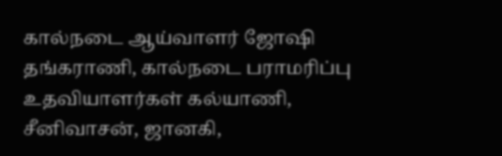கால்நடை ஆய்வாளர் ஜோஷி தங்கராணி, கால்நடை பராமரிப்பு உதவியாளர்கள் கல்யாணி, சீனிவாசன், ஜானகி,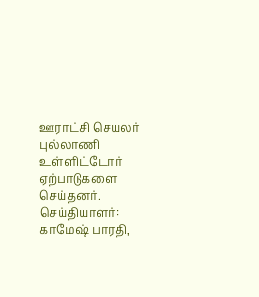ஊராட்சி செயலர் புல்லாணி உள்ளிட்டோர் ஏற்பாடுகளை செய்தனர்.
செய்தியாளர்: காமேஷ் பாரதி,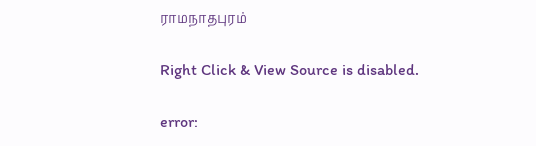ராமநாதபுரம்

Right Click & View Source is disabled.

error: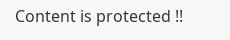Content is protected !!